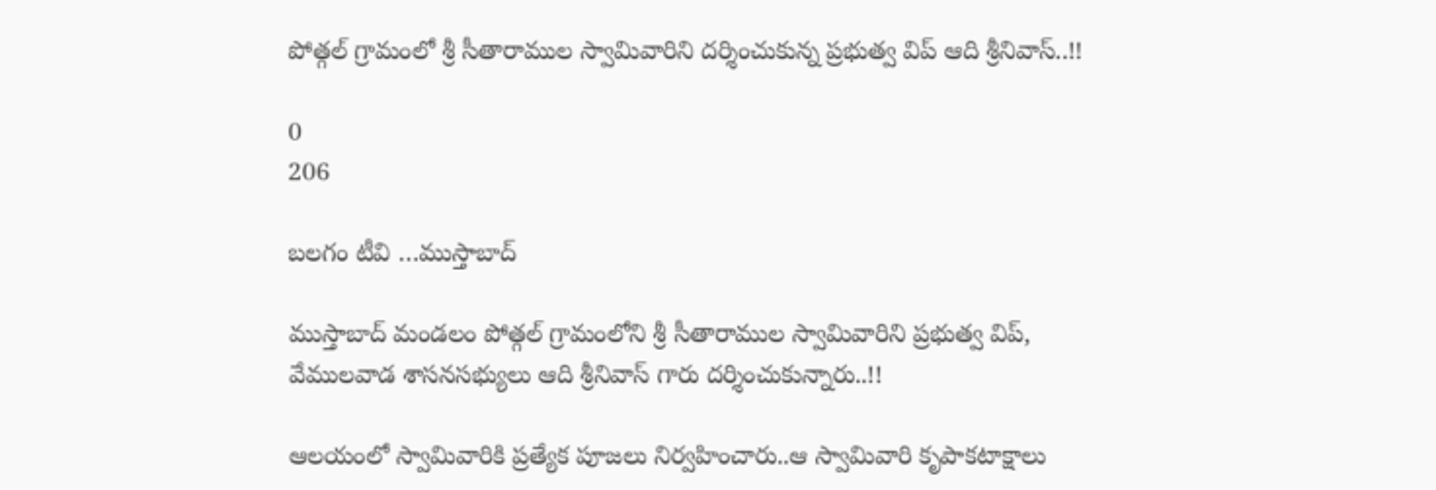పోత్గల్ గ్రామంలో శ్రీ సీతారాముల స్వామివారిని దర్శించుకున్న ప్రభుత్వ విప్ ఆది శ్రీనివాస్..!!

0
206

బలగం టీవి …ముస్తాబాద్‌‌

ముస్తాబాద్ మండలం పోత్గల్ గ్రామంలోని శ్రీ సీతారాముల స్వామివారిని ప్రభుత్వ విప్, వేములవాడ శాసనసభ్యులు ఆది శ్రీనివాస్ గారు దర్శించుకున్నారు..!!

ఆలయంలో స్వామివారికి ప్రత్యేక పూజలు నిర్వహించారు..ఆ స్వామివారి కృపాకటాక్షాలు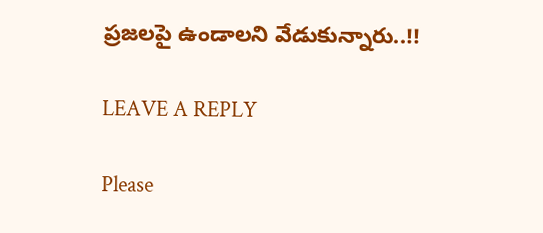ప్రజలపై ఉండాలని వేడుకున్నారు..!!

LEAVE A REPLY

Please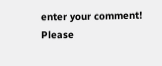enter your comment!
Please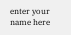enter your name here